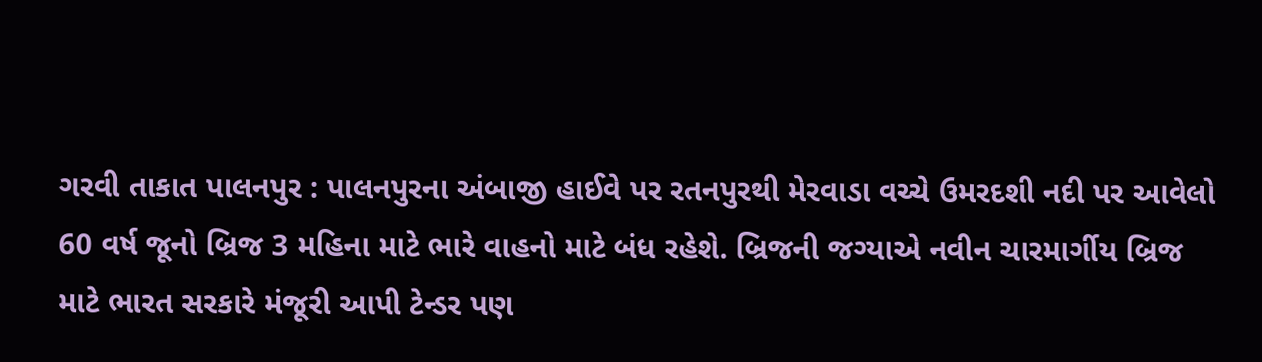ગરવી તાકાત પાલનપુર : પાલનપુરના અંબાજી હાઈવે પર રતનપુરથી મેરવાડા વચ્ચે ઉમરદશી નદી પર આવેલો 60 વર્ષ જૂનો બ્રિજ 3 મહિના માટે ભારે વાહનો માટે બંધ રહેશે. બ્રિજની જગ્યાએ નવીન ચારમાર્ગીય બ્રિજ માટે ભારત સરકારે મંજૂરી આપી ટેન્ડર પણ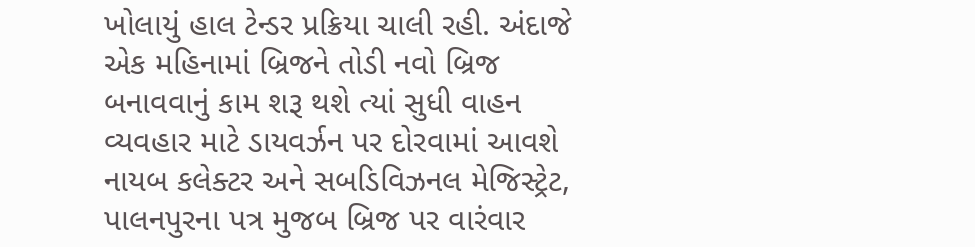ખોલાયું હાલ ટેન્ડર પ્રક્રિયા ચાલી રહી. અંદાજે એક મહિનામાં બ્રિજને તોડી નવો બ્રિજ બનાવવાનું કામ શરૂ થશે ત્યાં સુધી વાહન વ્યવહાર માટે ડાયવર્ઝન પર દોરવામાં આવશે નાયબ કલેક્ટર અને સબડિવિઝનલ મેજિસ્ટ્રેટ, પાલનપુરના પત્ર મુજબ બ્રિજ પર વારંવાર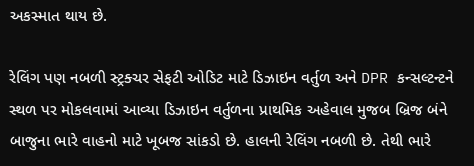અકસ્માત થાય છે.

રેલિંગ પણ નબળી સ્ટ્રક્ચર સેફટી ઓડિટ માટે ડિઝાઇન વર્તુળ અને DPR કન્સલ્ટન્ટને સ્થળ પર મોકલવામાં આવ્યા ડિઝાઇન વર્તુળના પ્રાથમિક અહેવાલ મુજબ બ્રિજ બંને બાજુના ભારે વાહનો માટે ખૂબજ સાંકડો છે. હાલની રેલિંગ નબળી છે. તેથી ભારે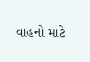વાહનો માટે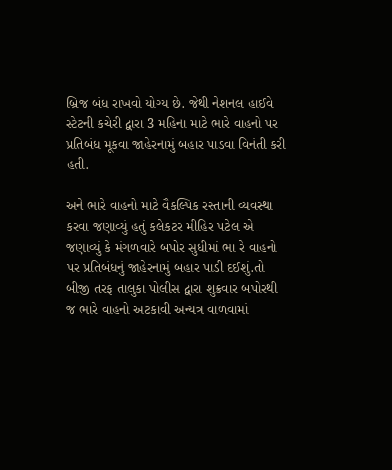બ્રિજ બંધ રાખવો યોગ્ય છે. જેથી નેશનલ હાઈવે સ્ટેટની કચેરી દ્વારા 3 મહિના માટે ભારે વાહનો પર પ્રતિબંધ મૂકવા જાહેરનામું બહાર પાડવા વિનંતી કરી હતી.

અને ભારે વાહનો માટે વૈકલ્પિક રસ્તાની વ્યવસ્થા કરવા જણાવ્યું હતું કલેકટર મીહિર પટેલ એ જણાવ્યું કે મંગળવારે બપોર સુધીમાં ભા રે વાહનો પર પ્રતિબંધનું જાહેરનામું બહાર પાડી દઈશું.તો બીજી તરફ તાલુકા પોલીસ દ્વારા શુક્રવાર બપોરથી જ ભારે વાહનો અટકાવી અન્યત્ર વાળવામાં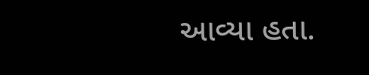આવ્યા હતા.